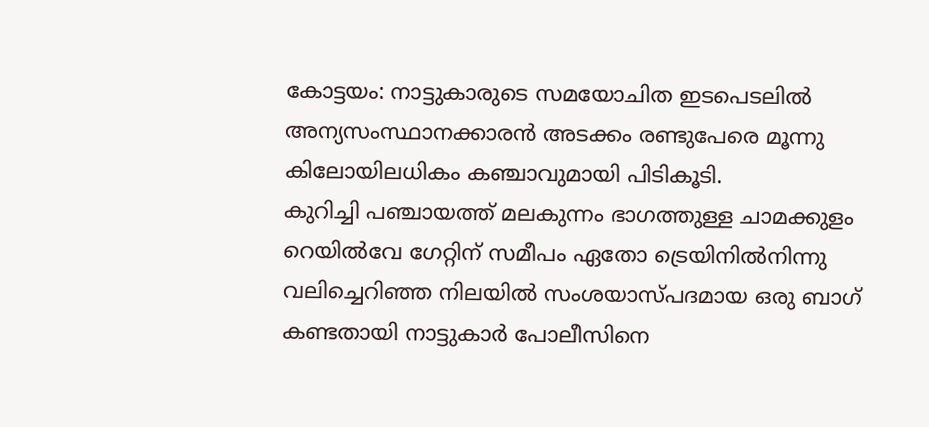കോട്ടയം: നാട്ടുകാരുടെ സമയോചിത ഇടപെടലിൽ അന്യസംസ്ഥാനക്കാരൻ അടക്കം രണ്ടുപേരെ മൂന്നു കിലോയിലധികം കഞ്ചാവുമായി പിടികൂടി.
കുറിച്ചി പഞ്ചായത്ത് മലകുന്നം ഭാഗത്തുള്ള ചാമക്കുളം റെയിൽവേ ഗേറ്റിന് സമീപം ഏതോ ട്രെയിനിൽനിന്നു വലിച്ചെറിഞ്ഞ നിലയിൽ സംശയാസ്പദമായ ഒരു ബാഗ് കണ്ടതായി നാട്ടുകാർ പോലീസിനെ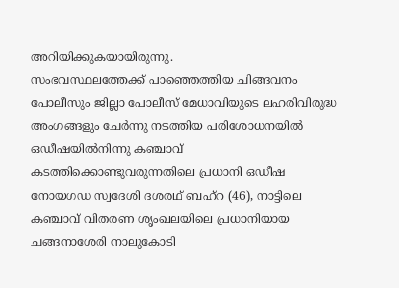അറിയിക്കുകയായിരുന്നു.
സംഭവസ്ഥലത്തേക്ക് പാഞ്ഞെത്തിയ ചിങ്ങവനം പോലീസും ജില്ലാ പോലീസ് മേധാവിയുടെ ലഹരിവിരുദ്ധ അംഗങ്ങളും ചേർന്നു നടത്തിയ പരിശോധനയിൽ ഒഡീഷയിൽനിന്നു കഞ്ചാവ് കടത്തിക്കൊണ്ടുവരുന്നതിലെ പ്രധാനി ഒഡീഷ നോയഗഡ സ്വദേശി ദശരഥ് ബഹ്റ (46), നാട്ടിലെ കഞ്ചാവ് വിതരണ ശൃംഖലയിലെ പ്രധാനിയായ ചങ്ങനാശേരി നാലുകോടി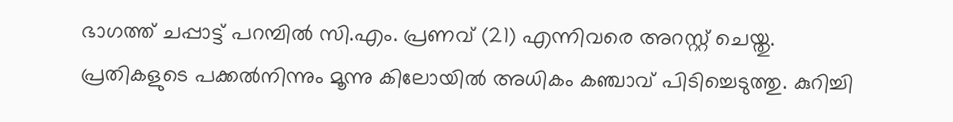ഭാഗത്ത് ചപ്പാട്ട് പറമ്പിൽ സി.എം. പ്രണവ് (21) എന്നിവരെ അറസ്റ്റ് ചെയ്തു.
പ്രതികളുടെ പക്കൽനിന്നും മൂന്നു കിലോയിൽ അധികം കഞ്ചാവ് പിടിച്ചെടുത്തു. കുറിച്ചി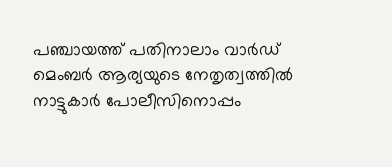പഞ്ചായത്ത് പതിനാലാം വാർഡ് മെംബർ ആര്യയുടെ നേതൃത്വത്തിൽ നാട്ടുകാർ പോലീസിനൊപ്പം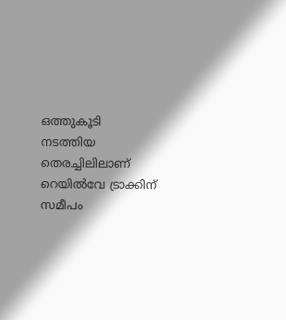ഒത്തുകൂടി നടത്തിയ തെരച്ചിലിലാണ് റെയിൽവേ ട്രാക്കിന് സമീപം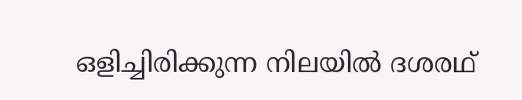ഒളിച്ചിരിക്കുന്ന നിലയിൽ ദശരഥ്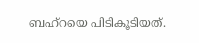ബഹ്റയെ പിടികൂടിയത്.